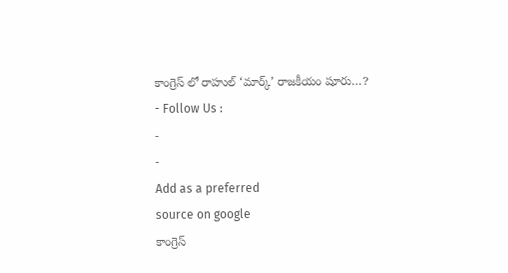కాంగ్రెస్ లో రాహుల్ ‘మార్క్’ రాజకీయం షూరు…?
- Follow Us :
-
-
Add as a preferred
source on google
కాంగ్రెస్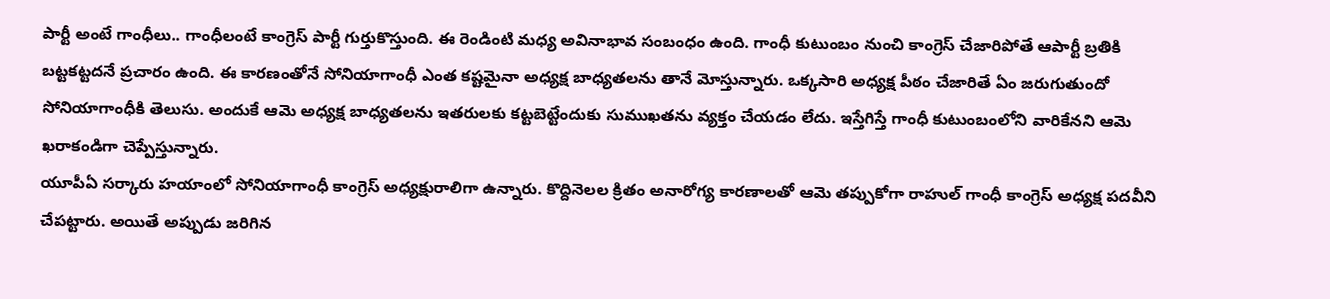పార్టీ అంటే గాంధీలు.. గాంధీలంటే కాంగ్రెస్ పార్టీ గుర్తుకొస్తుంది. ఈ రెండింటి మధ్య అవినాభావ సంబంధం ఉంది. గాంధీ కుటుంబం నుంచి కాంగ్రెస్ చేజారిపోతే ఆపార్టీ బ్రతికి బట్టకట్టదనే ప్రచారం ఉంది. ఈ కారణంతోనే సోనియాగాంధీ ఎంత కష్టమైనా అధ్యక్ష బాధ్యతలను తానే మోస్తున్నారు. ఒక్కసారి అధ్యక్ష పీఠం చేజారితే ఏం జరుగుతుందో సోనియాగాంధీకి తెలుసు. అందుకే ఆమె అధ్యక్ష బాధ్యతలను ఇతరులకు కట్టబెట్టేందుకు సుముఖతను వ్యక్తం చేయడం లేదు. ఇస్తేగిస్తే గాంధీ కుటుంబంలోని వారికేనని ఆమె ఖరాకండిగా చెప్పేస్తున్నారు.
యూపీఏ సర్కారు హయాంలో సోనియాగాంధీ కాంగ్రెస్ అధ్యక్షురాలిగా ఉన్నారు. కొద్దినెలల క్రితం అనారోగ్య కారణాలతో ఆమె తప్పుకోగా రాహుల్ గాంధీ కాంగ్రెస్ అధ్యక్ష పదవీని చేపట్టారు. అయితే అప్పుడు జరిగిన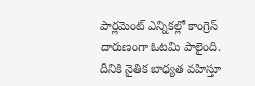పార్లమెంట్ ఎన్నికల్లో కాంగ్రెస్ దారుణంగా ఓటమి పాలైంది. దీనికి నైతిక బాధ్యత వహిస్తూ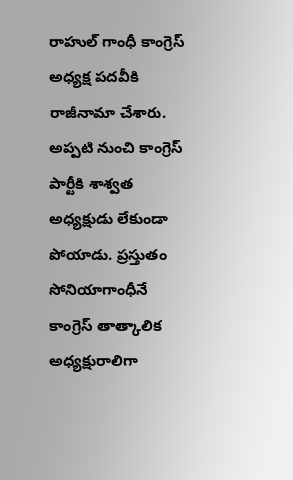రాహుల్ గాంధీ కాంగ్రెస్ అధ్యక్ష పదవీకి రాజీనామా చేశారు. అప్పటి నుంచి కాంగ్రెస్ పార్టీకి శాశ్వత అధ్యక్షుడు లేకుండా పోయాడు. ప్రస్తుతం సోనియాగాంధీనే కాంగ్రెస్ తాత్కాలిక అధ్యక్షురాలిగా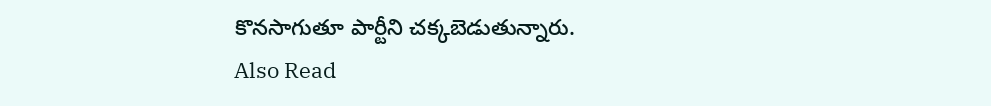కొనసాగుతూ పార్టీని చక్కబెడుతున్నారు.
Also Read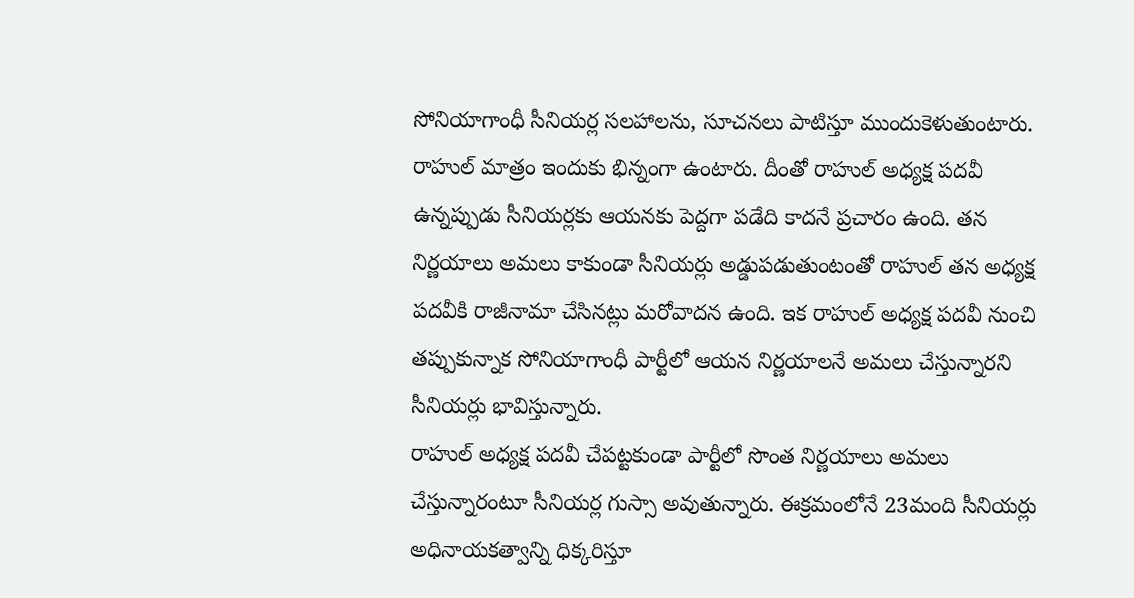సోనియాగాంధీ సీనియర్ల సలహాలను, సూచనలు పాటిస్తూ ముందుకెళుతుంటారు. రాహుల్ మాత్రం ఇందుకు భిన్నంగా ఉంటారు. దీంతో రాహుల్ అధ్యక్ష పదవీ ఉన్నప్పుడు సీనియర్లకు ఆయనకు పెద్దగా పడేది కాదనే ప్రచారం ఉంది. తన నిర్ణయాలు అమలు కాకుండా సీనియర్లు అడ్డుపడుతుంటంతో రాహుల్ తన అధ్యక్ష పదవీకి రాజీనామా చేసినట్లు మరోవాదన ఉంది. ఇక రాహుల్ అధ్యక్ష పదవీ నుంచి తప్పుకున్నాక సోనియాగాంధీ పార్టీలో ఆయన నిర్ణయాలనే అమలు చేస్తున్నారని సీనియర్లు భావిస్తున్నారు.
రాహుల్ అధ్యక్ష పదవీ చేపట్టకుండా పార్టీలో సొంత నిర్ణయాలు అమలు చేస్తున్నారంటూ సీనియర్ల గుస్సా అవుతున్నారు. ఈక్రమంలోనే 23మంది సీనియర్లు అధినాయకత్వాన్ని ధిక్కరిస్తూ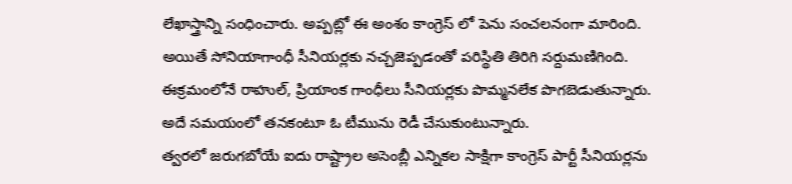లేఖాస్త్రాన్ని సంధించారు. అప్పట్లో ఈ అంశం కాంగ్రెస్ లో పెను సంచలనంగా మారింది. అయితే సోనియాగాంధీ సీనియర్లకు నచ్చజెప్పడంతో పరిస్థితి తిరిగి సర్దుమణిగింది. ఈక్రమంలోనే రాహుల్, ప్రియాంక గాంధీలు సీనియర్లకు పొమ్మనలేక పొగబెడుతున్నారు. అదే సమయంలో తనకంటూ ఓ టీమును రెడీ చేసుకుంటున్నారు.
త్వరలో జరుగబోయే ఐదు రాష్ట్రాల అసెంబ్లీ ఎన్నికల సాక్షిగా కాంగ్రెస్ పార్టీ సీనియర్లను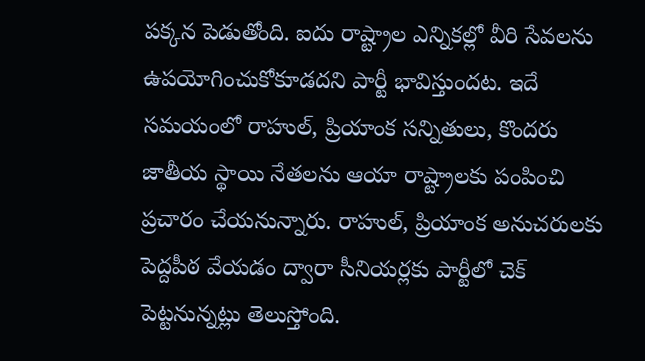పక్కన పెడుతోంది. ఐదు రాష్ట్రాల ఎన్నికల్లో వీరి సేవలను ఉపయోగించుకోకూడదని పార్టీ భావిస్తుందట. ఇదే సమయంలో రాహుల్, ప్రియాంక సన్నితులు, కొందరు జాతీయ స్థాయి నేతలను ఆయా రాష్ట్రాలకు పంపించి ప్రచారం చేయనున్నారు. రాహుల్, ప్రియాంక అనుచరులకు పెద్దపీఠ వేయడం ద్వారా సీనియర్లకు పార్టీలో చెక్ పెట్టనున్నట్లు తెలుస్తోంది.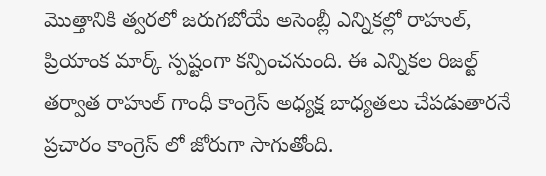మొత్తానికి త్వరలో జరుగబోయే అసెంబ్లీ ఎన్నికల్లో రాహుల్, ప్రియాంక మార్క్ స్పష్టంగా కన్పించనుంది. ఈ ఎన్నికల రిజల్ట్ తర్వాత రాహుల్ గాంధీ కాంగ్రెస్ అధ్యక్ష బాధ్యతలు చేపడుతారనే ప్రచారం కాంగ్రెస్ లో జోరుగా సాగుతోంది.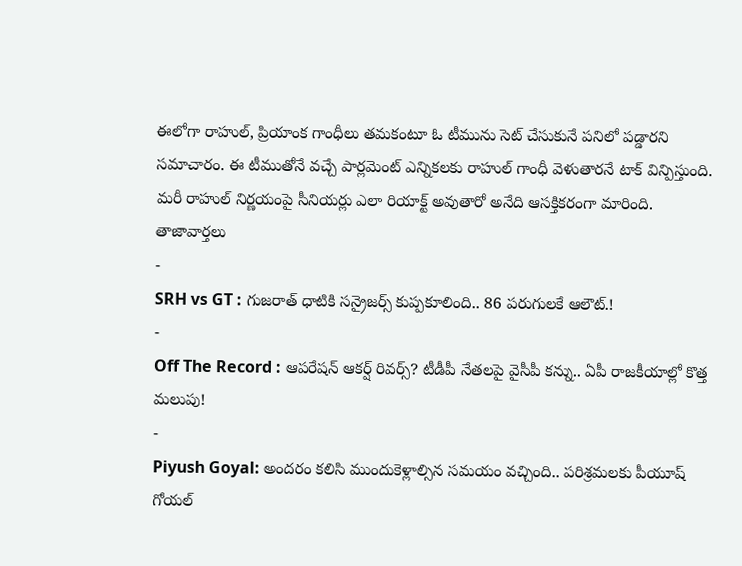ఈలోగా రాహుల్, ప్రియాంక గాంధీలు తమకంటూ ఓ టీమును సెట్ చేసుకునే పనిలో పడ్డారని సమాచారం. ఈ టీముతోనే వచ్చే పార్లమెంట్ ఎన్నికలకు రాహుల్ గాంధీ వెళుతారనే టాక్ విన్పిస్తుంది. మరీ రాహుల్ నిర్ణయంపై సీనియర్లు ఎలా రియాక్ట్ అవుతారో అనేది ఆసక్తికరంగా మారింది.
తాజావార్తలు
-
SRH vs GT : గుజరాత్ ధాటికి సన్రైజర్స్ కుప్పకూలింది.. 86 పరుగులకే ఆలౌట్.!
-
Off The Record : ఆపరేషన్ ఆకర్ష్ రివర్స్? టీడీపీ నేతలపై వైసీపీ కన్ను.. ఏపీ రాజకీయాల్లో కొత్త మలుపు!
-
Piyush Goyal: అందరం కలిసి ముందుకెళ్లాల్సిన సమయం వచ్చింది.. పరిశ్రమలకు పీయూష్ గోయల్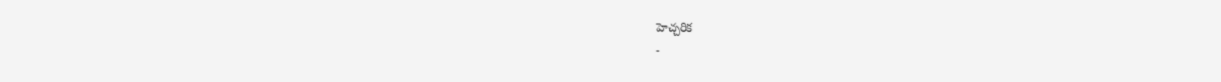హెచ్చరిక
-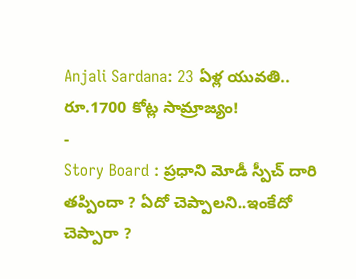Anjali Sardana: 23 ఏళ్ల యువతి.. రూ.1700 కోట్ల సామ్రాజ్యం!
-
Story Board : ప్రధాని మోడీ స్పీచ్ దారి తప్పిందా ? ఏదో చెప్పాలని..ఇంకేదో చెప్పారా ?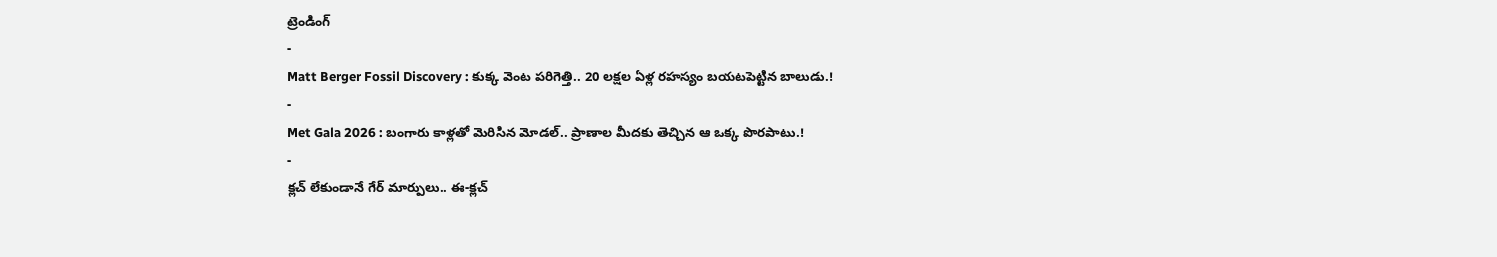ట్రెండింగ్
-
Matt Berger Fossil Discovery : కుక్క వెంట పరిగెత్తి.. 20 లక్షల ఏళ్ల రహస్యం బయటపెట్టిన బాలుడు.!
-
Met Gala 2026 : బంగారు కాళ్లతో మెరిసిన మోడల్.. ప్రాణాల మీదకు తెచ్చిన ఆ ఒక్క పొరపాటు.!
-
క్లచ్ లేకుండానే గేర్ మార్పులు.. ఈ-క్లచ్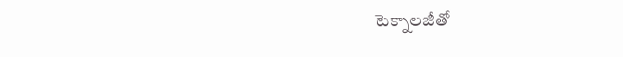టెక్నాలజీతో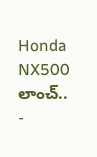Honda NX500 లాంచ్..
-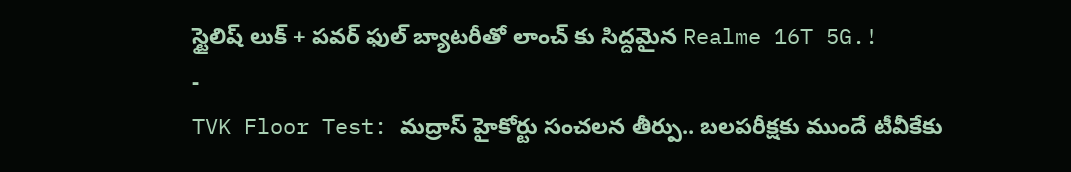స్టైలిష్ లుక్ + పవర్ ఫుల్ బ్యాటరీతో లాంచ్ కు సిద్దమైన Realme 16T 5G.!
-
TVK Floor Test: మద్రాస్ హైకోర్టు సంచలన తీర్పు.. బలపరీక్షకు ముందే టీవీకేకు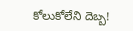కోలుకోలేని దెబ్బ!